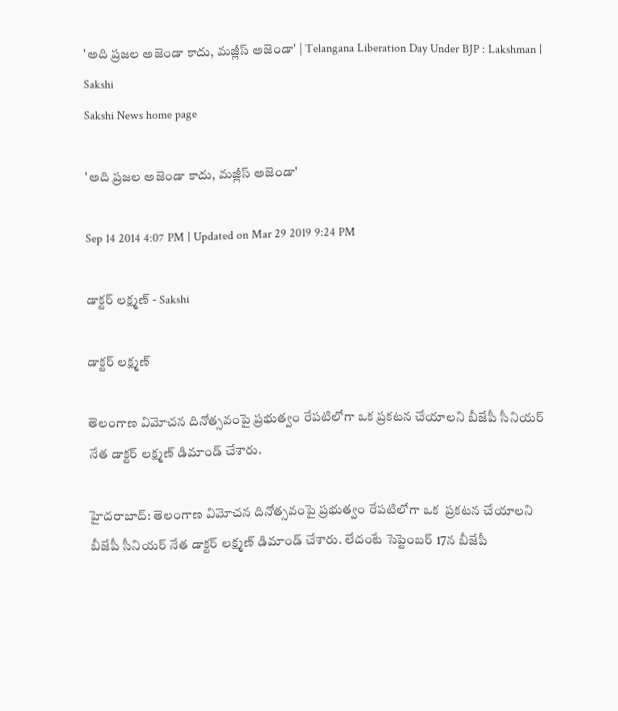'అది ప్రజల అజెండా కాదు, మజ్లీస్ అజెండా' | Telangana Liberation Day Under BJP : Lakshman | Sakshi
Sakshi News home page

'అది ప్రజల అజెండా కాదు, మజ్లీస్ అజెండా'

Sep 14 2014 4:07 PM | Updated on Mar 29 2019 9:24 PM

డాక్టర్‌ లక్ష్మణ్‌ - Sakshi

డాక్టర్‌ లక్ష్మణ్‌

తెలంగాణ విమోచన దినోత్సవంపై ప్రభుత్వం రేపటిలోగా ఒక ప్రకటన చేయాలని బీజేపీ సీనియర్ నేత డాక్టర్‌ లక్ష్మణ్‌ డిమాండ్ చేశారు.

హైదరాబాద్: తెలంగాణ విమోచన దినోత్సవంపై ప్రభుత్వం రేపటిలోగా ఒక  ప్రకటన చేయాలని  బీజేపీ సీనియర్ నేత డాక్టర్‌ లక్ష్మణ్‌ డిమాండ్ చేశారు. లేదంటే సెప్టెంబర్‌ 17న బీజేపీ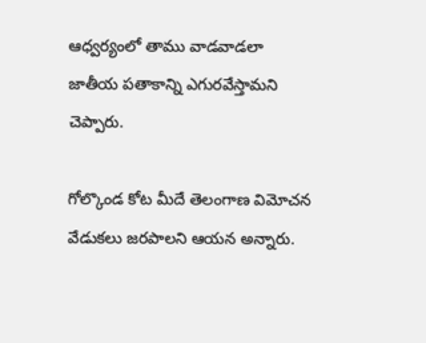ఆధ్వర్యంలో తాము వాడవాడలా జాతీయ పతాకాన్ని ఎగురవేస్తామని చెప్పారు.

గోల్కొండ కోట మీదే తెలంగాణ విమోచన వేడుకలు జరపాలని ఆయన అన్నారు.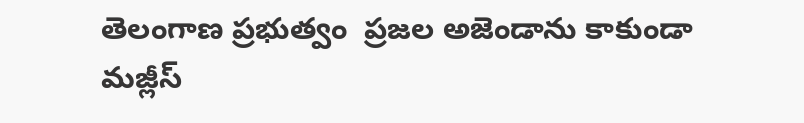తెలంగాణ ప్రభుత్వం  ప్రజల అజెండాను కాకుండా మజ్లీస్‌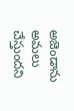అజెండాను అమలు చేస్తుందని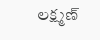లక్ష్మణ్‌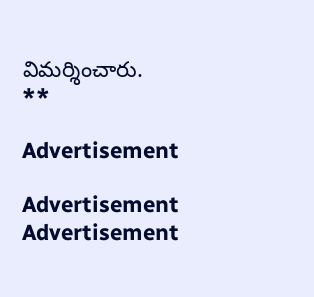విమర్శించారు.
**

Advertisement

Advertisement
Advertisement